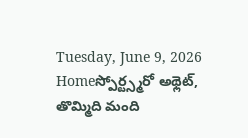Tuesday, June 9, 2026
Homeస్పోర్ట్స్మరో అథ్లెట్, తొమ్మిది మంది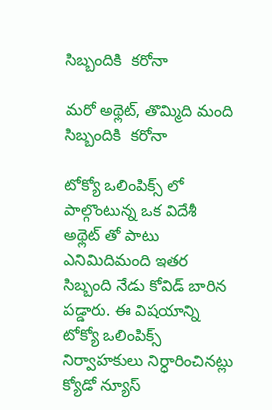సిబ్బందికి  కరోనా

మరో అథ్లెట్, తొమ్మిది మంది సిబ్బందికి  కరోనా

టోక్యో ఒలింపిక్స్ లో పాల్గొంటున్న ఒక విదేశీ అథ్లెట్ తో పాటు ఎనిమిదిమంది ఇతర సిబ్బంది నేడు కోవిడ్ బారిన పడ్డారు. ఈ విషయాన్ని టోక్యో ఒలింపిక్స్ నిర్వాహకులు నిర్ధారించినట్లు క్యోడో న్యూస్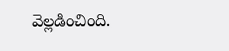వెల్లడించింది.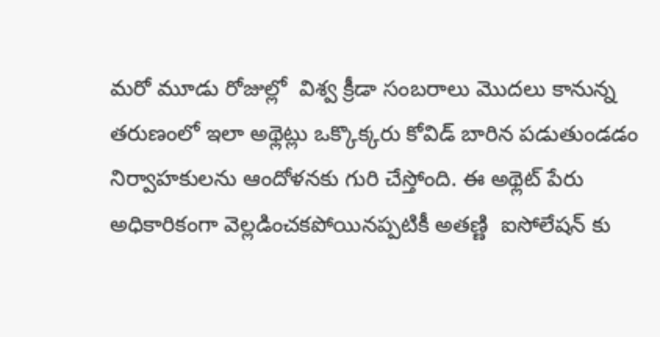మరో మూడు రోజుల్లో  విశ్వ క్రీడా సంబరాలు మొదలు కానున్న తరుణంలో ఇలా అథ్లెట్లు ఒక్కొక్కరు కోవిడ్ బారిన పడుతుండడం నిర్వాహకులను ఆందోళనకు గురి చేస్తోంది. ఈ అథ్లెట్ పేరు అధికారికంగా వెల్లడించకపోయినప్పటికీ అతణ్ణి  ఐసోలేషన్ కు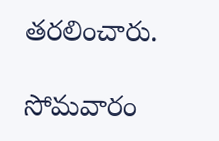తరలించారు.

సోమవారం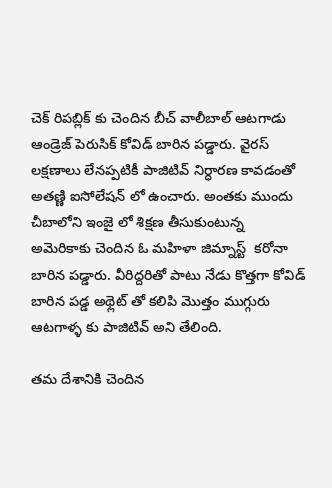చెక్ రిపబ్లిక్ కు చెందిన బీచ్ వాలీబాల్ ఆటగాడు ఆండ్రెజ్ పెరుసిక్ కోవిడ్ బారిన పడ్డారు. వైరస్ లక్షణాలు లేనప్పటికీ పాజిటివ్ నిర్ధారణ కావడంతో అతణ్ణి ఐసోలేషన్ లో ఉంచారు. అంతకు ముందు చీబాలోని ఇంజై లో శిక్షణ తీసుకుంటున్న అమెరికాకు చెందిన ఓ మహిళా జిమ్నాస్ట్  కరోనా బారిన పడ్డారు. వీరిద్దరితో పాటు నేడు కొత్తగా కోవిడ్ బారిన పడ్డ అథ్లెట్ తో కలిపి మొత్తం ముగ్గురు ఆటగాళ్ళ కు పాజిటివ్ అని తేలింది.

తమ దేశానికి చెందిన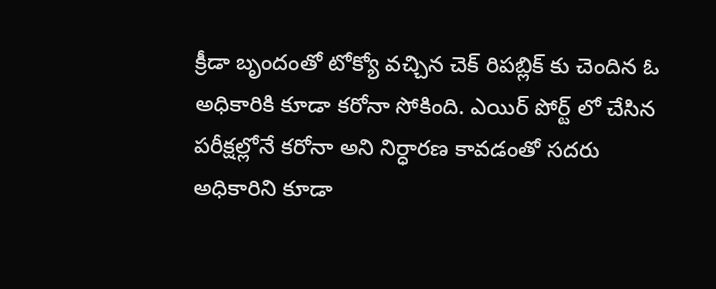క్రీడా బృందంతో టోక్యో వచ్చిన చెక్ రిపబ్లిక్ కు చెందిన ఓ అధికారికి కూడా కరోనా సోకింది. ఎయిర్ పోర్ట్ లో చేసిన పరీక్షల్లోనే కరోనా అని నిర్ధారణ కావడంతో సదరు అధికారిని కూడా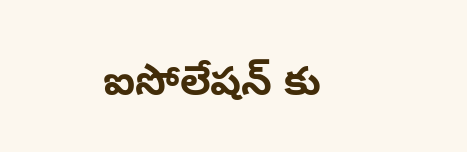ఐసోలేషన్ కు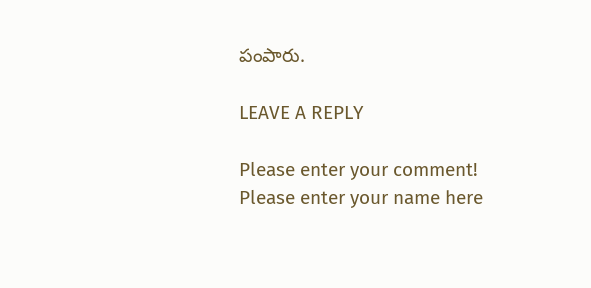పంపారు.

LEAVE A REPLY

Please enter your comment!
Please enter your name here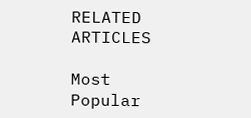RELATED ARTICLES

Most Popular